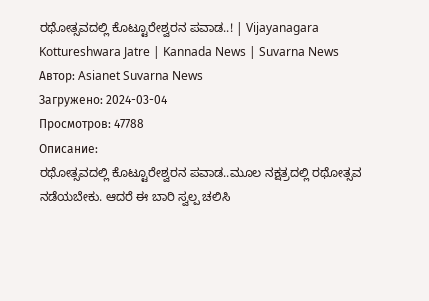ರಥೋತ್ಸವದಲ್ಲಿ ಕೊಟ್ಟೂರೇಶ್ವರನ ಪವಾಡ..! | Vijayanagara Kottureshwara Jatre | Kannada News | Suvarna News
Автор: Asianet Suvarna News
Загружено: 2024-03-04
Просмотров: 47788
Описание:
ರಥೋತ್ಸವದಲ್ಲಿ ಕೊಟ್ಟೂರೇಶ್ವರನ ಪವಾಡ..ಮೂಲ ನಕ್ಷತ್ರದಲ್ಲಿ ರಥೋತ್ಸವ ನಡೆಯಬೇಕು. ಆದರೆ ಈ ಬಾರಿ ಸ್ವಲ್ಪ ಚಲಿಸಿ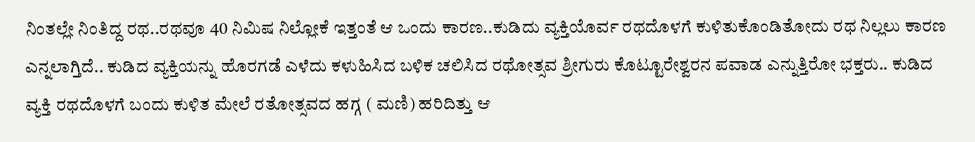ನಿಂತಲ್ಲೇ ನಿಂತಿದ್ದ ರಥ..ರಥವೂ 40 ನಿಮಿಷ ನಿಲ್ಲೋಕೆ ಇತ್ತಂತೆ ಆ ಒಂದು ಕಾರಣ..ಕುಡಿದು ವ್ಯಕ್ತಿಯೊರ್ವ ರಥದೊಳಗೆ ಕುಳಿತುಕೊಂಡಿತೋದು ರಥ ನಿಲ್ಲಲು ಕಾರಣ ಎನ್ನಲಾಗ್ತಿದೆ.. ಕುಡಿದ ವ್ಯಕ್ತಿಯನ್ನು ಹೊರಗಡೆ ಎಳೆದು ಕಳುಹಿಸಿದ ಬಳಿಕ ಚಲಿಸಿದ ರಥೋತ್ಸವ ಶ್ರೀಗುರು ಕೊಟ್ಟೂರೇಶ್ವರನ ಪವಾಡ ಎನ್ನುತ್ತಿರೋ ಭಕ್ತರು.. ಕುಡಿದ ವ್ಯಕ್ತಿ ರಥದೊಳಗೆ ಬಂದು ಕುಳಿತ ಮೇಲೆ ರತೋತ್ಸವದ ಹಗ್ಗ ( ಮಣಿ) ಹರಿದಿತ್ತು ಆ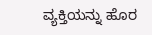ವ್ಯಕ್ತಿಯನ್ನು ಹೊರ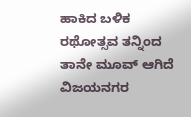ಹಾಕಿದ ಬಳಿಕ ರಥೋತ್ಸವ ತನ್ನಿಂದ ತಾನೇ ಮೂವ್ ಆಗಿದೆ ವಿಜಯನಗರ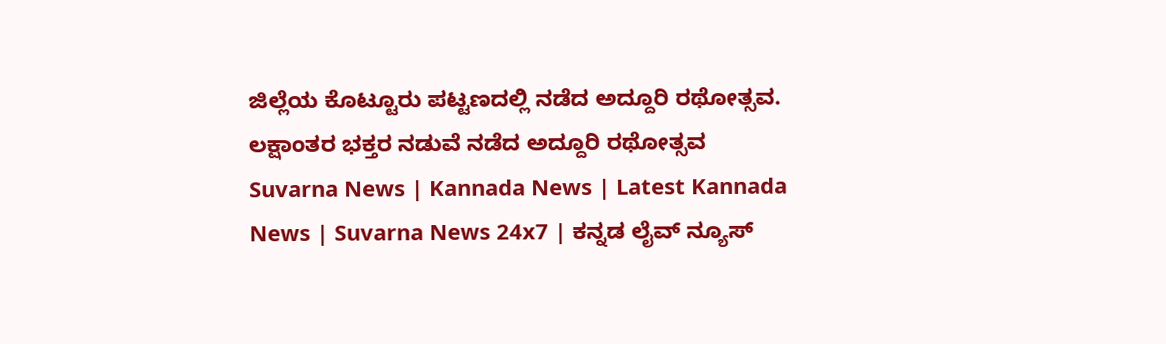ಜಿಲ್ಲೆಯ ಕೊಟ್ಟೂರು ಪಟ್ಟಣದಲ್ಲಿ ನಡೆದ ಅದ್ದೂರಿ ರಥೋತ್ಸವ. ಲಕ್ಷಾಂತರ ಭಕ್ತರ ನಡುವೆ ನಡೆದ ಅದ್ದೂರಿ ರಥೋತ್ಸವ
Suvarna News | Kannada News | Latest Kannada News | Suvarna News 24x7 | ಕನ್ನಡ ಲೈವ್ ನ್ಯೂಸ್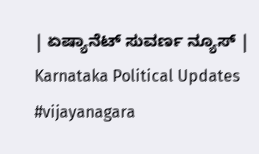| ಏಷ್ಯಾನೆಟ್ ಸುವರ್ಣ ನ್ಯೂಸ್ | Karnataka Political Updates
#vijayanagara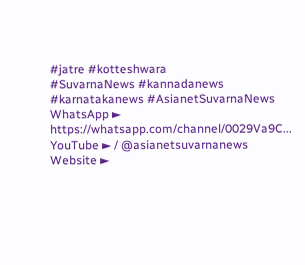#jatre #kotteshwara
#SuvarnaNews #kannadanews #karnatakanews #AsianetSuvarnaNews
WhatsApp ► https://whatsapp.com/channel/0029Va9C...
YouTube ► / @asianetsuvarnanews
Website ►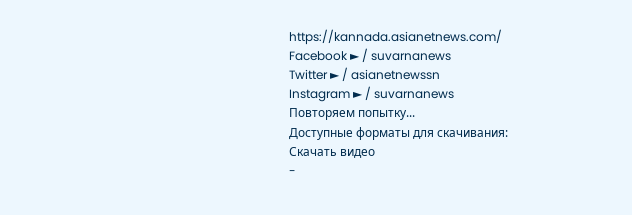https://kannada.asianetnews.com/
Facebook ► / suvarnanews
Twitter ► / asianetnewssn
Instagram ► / suvarnanews
Повторяем попытку...
Доступные форматы для скачивания:
Скачать видео
-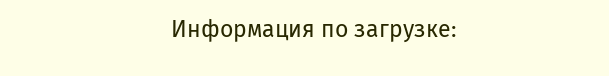Информация по загрузке: